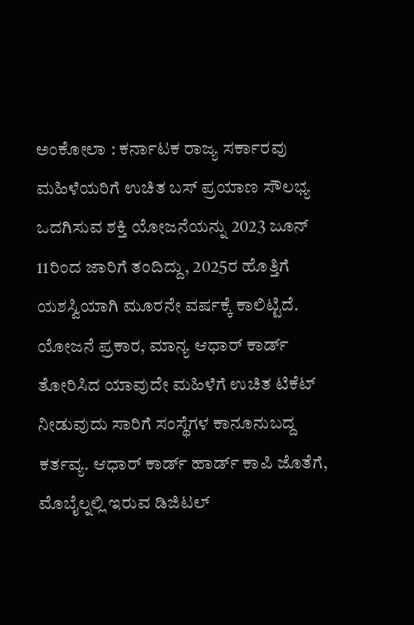ಅಂಕೋಲಾ : ಕರ್ನಾಟಕ ರಾಜ್ಯ ಸರ್ಕಾರವು ಮಹಿಳೆಯರಿಗೆ ಉಚಿತ ಬಸ್ ಪ್ರಯಾಣ ಸೌಲಭ್ಯ ಒದಗಿಸುವ ಶಕ್ತಿ ಯೋಜನೆಯನ್ನು 2023 ಜೂನ್ 11ರಿಂದ ಜಾರಿಗೆ ತಂದಿದ್ದು, 2025ರ ಹೊತ್ತಿಗೆ ಯಶಸ್ವಿಯಾಗಿ ಮೂರನೇ ವರ್ಷಕ್ಕೆ ಕಾಲಿಟ್ಟಿದೆ. ಯೋಜನೆ ಪ್ರಕಾರ, ಮಾನ್ಯ ಆಧಾರ್ ಕಾರ್ಡ್ ತೋರಿಸಿದ ಯಾವುದೇ ಮಹಿಳೆಗೆ ಉಚಿತ ಟಿಕೆಟ್ ನೀಡುವುದು ಸಾರಿಗೆ ಸಂಸ್ಥೆಗಳ ಕಾನೂನುಬದ್ದ ಕರ್ತವ್ಯ. ಆಧಾರ್ ಕಾರ್ಡ್ ಹಾರ್ಡ್ ಕಾಪಿ ಜೊತೆಗೆ, ಮೊಬೈಲ್ನಲ್ಲಿ ಇರುವ ಡಿಜಿಟಲ್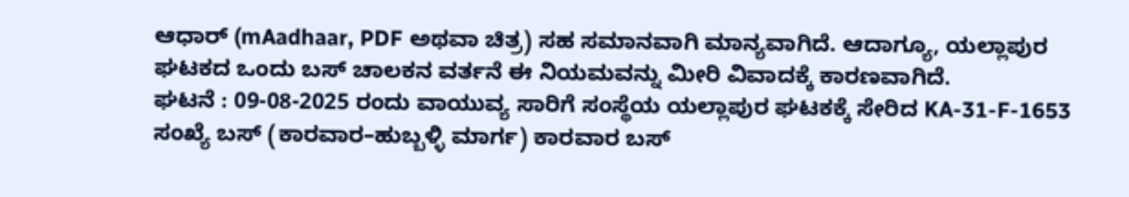ಆಧಾರ್ (mAadhaar, PDF ಅಥವಾ ಚಿತ್ರ) ಸಹ ಸಮಾನವಾಗಿ ಮಾನ್ಯವಾಗಿದೆ. ಆದಾಗ್ಯೂ, ಯಲ್ಲಾಪುರ ಘಟಕದ ಒಂದು ಬಸ್ ಚಾಲಕನ ವರ್ತನೆ ಈ ನಿಯಮವನ್ನು ಮೀರಿ ವಿವಾದಕ್ಕೆ ಕಾರಣವಾಗಿದೆ.
ಘಟನೆ : 09-08-2025 ರಂದು ವಾಯುವ್ಯ ಸಾರಿಗೆ ಸಂಸ್ಥೆಯ ಯಲ್ಲಾಪುರ ಘಟಕಕ್ಕೆ ಸೇರಿದ KA-31-F-1653 ಸಂಖ್ಯೆ ಬಸ್ (ಕಾರವಾರ–ಹುಬ್ಬಳ್ಳಿ ಮಾರ್ಗ) ಕಾರವಾರ ಬಸ್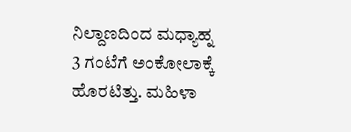ನಿಲ್ದಾಣದಿಂದ ಮಧ್ಯಾಹ್ನ 3 ಗಂಟೆಗೆ ಅಂಕೋಲಾಕ್ಕೆ ಹೊರಟಿತ್ತು. ಮಹಿಳಾ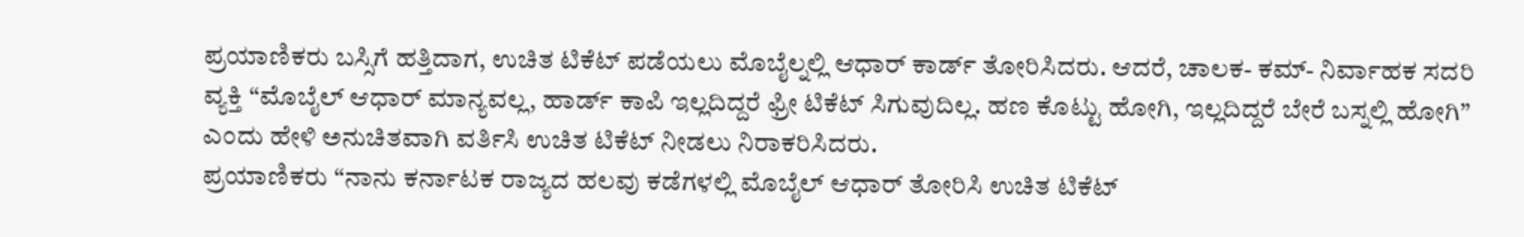ಪ್ರಯಾಣಿಕರು ಬಸ್ಸಿಗೆ ಹತ್ತಿದಾಗ, ಉಚಿತ ಟಿಕೆಟ್ ಪಡೆಯಲು ಮೊಬೈಲ್ನಲ್ಲಿ ಆಧಾರ್ ಕಾರ್ಡ್ ತೋರಿಸಿದರು. ಆದರೆ, ಚಾಲಕ- ಕಮ್- ನಿರ್ವಾಹಕ ಸದರಿ ವ್ಯಕ್ತಿ “ಮೊಬೈಲ್ ಆಧಾರ್ ಮಾನ್ಯವಲ್ಲ, ಹಾರ್ಡ್ ಕಾಪಿ ಇಲ್ಲದಿದ್ದರೆ ಫ್ರೀ ಟಿಕೆಟ್ ಸಿಗುವುದಿಲ್ಲ. ಹಣ ಕೊಟ್ಟು ಹೋಗಿ, ಇಲ್ಲದಿದ್ದರೆ ಬೇರೆ ಬಸ್ನಲ್ಲಿ ಹೋಗಿ” ಎಂದು ಹೇಳಿ ಅನುಚಿತವಾಗಿ ವರ್ತಿಸಿ ಉಚಿತ ಟಿಕೆಟ್ ನೀಡಲು ನಿರಾಕರಿಸಿದರು.
ಪ್ರಯಾಣಿಕರು “ನಾನು ಕರ್ನಾಟಕ ರಾಜ್ಯದ ಹಲವು ಕಡೆಗಳಲ್ಲಿ ಮೊಬೈಲ್ ಆಧಾರ್ ತೋರಿಸಿ ಉಚಿತ ಟಿಕೆಟ್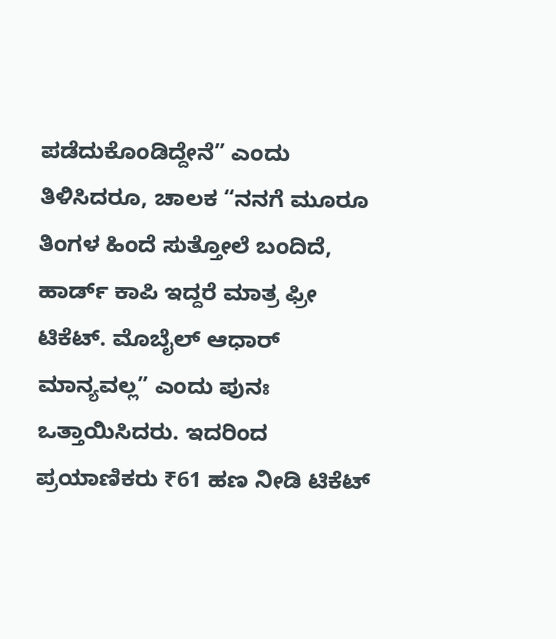ಪಡೆದುಕೊಂಡಿದ್ದೇನೆ” ಎಂದು ತಿಳಿಸಿದರೂ, ಚಾಲಕ “ನನಗೆ ಮೂರೂ ತಿಂಗಳ ಹಿಂದೆ ಸುತ್ತೋಲೆ ಬಂದಿದೆ, ಹಾರ್ಡ್ ಕಾಪಿ ಇದ್ದರೆ ಮಾತ್ರ ಫ್ರೀ ಟಿಕೆಟ್. ಮೊಬೈಲ್ ಆಧಾರ್ ಮಾನ್ಯವಲ್ಲ” ಎಂದು ಪುನಃ ಒತ್ತಾಯಿಸಿದರು. ಇದರಿಂದ ಪ್ರಯಾಣಿಕರು ₹61 ಹಣ ನೀಡಿ ಟಿಕೆಟ್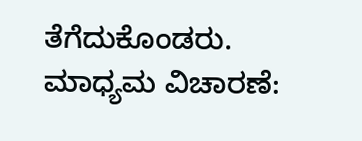ತೆಗೆದುಕೊಂಡರು.
ಮಾಧ್ಯಮ ವಿಚಾರಣೆ: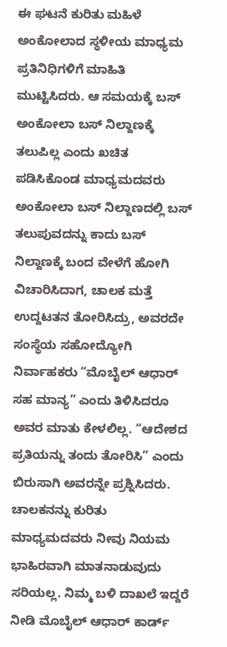ಈ ಘಟನೆ ಕುರಿತು ಮಹಿಳೆ ಅಂಕೋಲಾದ ಸ್ಥಳೀಯ ಮಾಧ್ಯಮ ಪ್ರತಿನಿಧಿಗಳಿಗೆ ಮಾಹಿತಿ ಮುಟ್ಟಿಸಿದರು. ಆ ಸಮಯಕ್ಕೆ ಬಸ್ ಅಂಕೋಲಾ ಬಸ್ ನಿಲ್ದಾಣಕ್ಕೆ ತಲುಪಿಲ್ಲ ಎಂದು ಖಚಿತ ಪಡಿಸಿಕೊಂಡ ಮಾಧ್ಯಮದವರು ಅಂಕೋಲಾ ಬಸ್ ನಿಲ್ದಾಣದಲ್ಲಿ ಬಸ್ ತಲುಪುವದನ್ನು ಕಾದು ಬಸ್ ನಿಲ್ದಾಣಕ್ಕೆ ಬಂದ ವೇಳೆಗೆ ಹೋಗಿ ವಿಚಾರಿಸಿದಾಗ, ಚಾಲಕ ಮತ್ತೆ ಉದ್ದಟತನ ತೋರಿಸಿದ್ರು, ಅವರದೇ ಸಂಸ್ಥೆಯ ಸಹೋದ್ಯೋಗಿ ನಿರ್ವಾಹಕರು “ಮೊಬೈಲ್ ಆಧಾರ್ ಸಹ ಮಾನ್ಯ” ಎಂದು ತಿಳಿಸಿದರೂ ಅವರ ಮಾತು ಕೇಳಲಿಲ್ಲ. “ಆದೇಶದ ಪ್ರತಿಯನ್ನು ತಂದು ತೋರಿಸಿ” ಎಂದು ಬಿರುಸಾಗಿ ಅವರನ್ನೇ ಪ್ರಶ್ನಿಸಿದರು.
ಚಾಲಕನನ್ನು ಕುರಿತು ಮಾಧ್ಯಮದವರು ನೀವು ನಿಯಮ ಭಾಹಿರವಾಗಿ ಮಾತನಾಡುವುದು ಸರಿಯಲ್ಲ. ನಿಮ್ಮ ಬಳಿ ದಾಖಲೆ ಇದ್ದರೆ ನೀಡಿ ಮೊಬೈಲ್ ಆಧಾರ್ ಕಾರ್ಡ್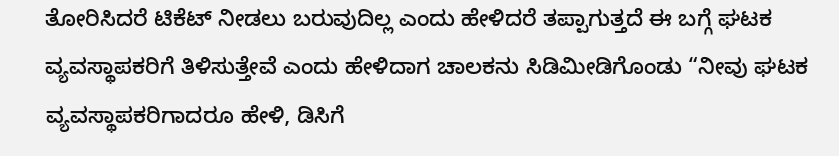ತೋರಿಸಿದರೆ ಟಿಕೆಟ್ ನೀಡಲು ಬರುವುದಿಲ್ಲ ಎಂದು ಹೇಳಿದರೆ ತಪ್ಪಾಗುತ್ತದೆ ಈ ಬಗ್ಗೆ ಘಟಕ ವ್ಯವಸ್ಥಾಪಕರಿಗೆ ತಿಳಿಸುತ್ತೇವೆ ಎಂದು ಹೇಳಿದಾಗ ಚಾಲಕನು ಸಿಡಿಮೀಡಿಗೊಂಡು “ನೀವು ಘಟಕ ವ್ಯವಸ್ಥಾಪಕರಿಗಾದರೂ ಹೇಳಿ, ಡಿಸಿಗೆ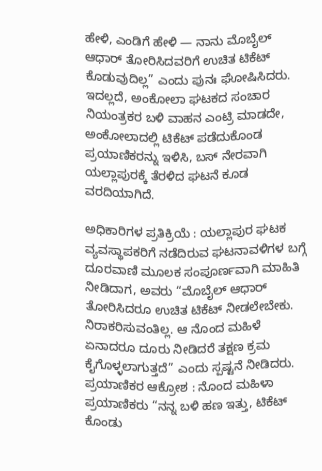ಹೇಳಿ, ಎಂಡಿಗೆ ಹೇಳಿ — ನಾನು ಮೊಬೈಲ್ ಆಧಾರ್ ತೋರಿಸಿದವರಿಗೆ ಉಚಿತ ಟಿಕೆಟ್ ಕೊಡುವುದಿಲ್ಲ” ಎಂದು ಪುನಃ ಘೋಷಿಸಿದರು.
ಇದಲ್ಲದೆ, ಅಂಕೋಲಾ ಘಟಕದ ಸಂಚಾರ ನಿಯಂತ್ರಕರ ಬಳಿ ವಾಹನ ಎಂಟ್ರಿ ಮಾಡದೇ, ಅಂಕೋಲಾದಲ್ಲಿ ಟಿಕೆಟ್ ಪಡೆದುಕೊಂಡ ಪ್ರಯಾಣಿಕರನ್ನು ಇಳಿಸಿ, ಬಸ್ ನೇರವಾಗಿ ಯಲ್ಲಾಪುರಕ್ಕೆ ತೆರಳಿದ ಘಟನೆ ಕೂಡ ವರದಿಯಾಗಿದೆ.

ಅಧಿಕಾರಿಗಳ ಪ್ರತಿಕ್ರಿಯೆ : ಯಲ್ಲಾಪುರ ಘಟಕ ವ್ಯವಸ್ಥಾಪಕರಿಗೆ ನಡೆದಿರುವ ಘಟನಾವಳಿಗಳ ಬಗ್ಗೆ ದೂರವಾಣಿ ಮೂಲಕ ಸಂಪೂರ್ಣವಾಗಿ ಮಾಹಿತಿ ನೀಡಿದಾಗ, ಅವರು “ಮೊಬೈಲ್ ಆಧಾರ್ ತೋರಿಸಿದರೂ ಉಚಿತ ಟಿಕೆಟ್ ನೀಡಲೇಬೇಕು. ನಿರಾಕರಿಸುವಂತಿಲ್ಲ. ಆ ನೊಂದ ಮಹಿಳೆ ಏನಾದರೂ ದೂರು ನೀಡಿದರೆ ತಕ್ಷಣ ಕ್ರಮ ಕೈಗೊಳ್ಳಲಾಗುತ್ತದೆ” ಎಂದು ಸ್ಪಷ್ಟನೆ ನೀಡಿದರು.
ಪ್ರಯಾಣಿಕರ ಆಕ್ರೋಶ : ನೊಂದ ಮಹಿಳಾ ಪ್ರಯಾಣಿಕರು “ನನ್ನ ಬಳಿ ಹಣ ಇತ್ತು, ಟಿಕೆಟ್ ಕೊಂಡು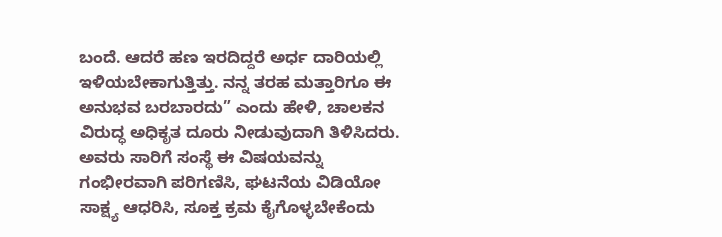ಬಂದೆ. ಆದರೆ ಹಣ ಇರದಿದ್ದರೆ ಅರ್ಧ ದಾರಿಯಲ್ಲಿ ಇಳಿಯಬೇಕಾಗುತ್ತಿತ್ತು. ನನ್ನ ತರಹ ಮತ್ತಾರಿಗೂ ಈ ಅನುಭವ ಬರಬಾರದು” ಎಂದು ಹೇಳಿ, ಚಾಲಕನ ವಿರುದ್ಧ ಅಧಿಕೃತ ದೂರು ನೀಡುವುದಾಗಿ ತಿಳಿಸಿದರು. ಅವರು ಸಾರಿಗೆ ಸಂಸ್ಥೆ ಈ ವಿಷಯವನ್ನು ಗಂಭೀರವಾಗಿ ಪರಿಗಣಿಸಿ, ಘಟನೆಯ ವಿಡಿಯೋ ಸಾಕ್ಷ್ಯ ಆಧರಿಸಿ, ಸೂಕ್ತ ಕ್ರಮ ಕೈಗೊಳ್ಳಬೇಕೆಂದು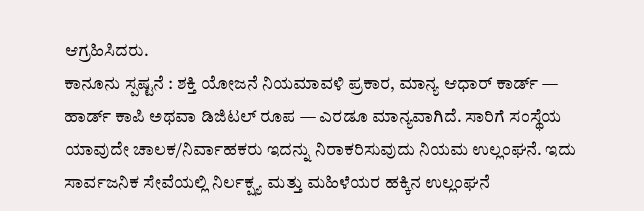ಆಗ್ರಹಿಸಿದರು.
ಕಾನೂನು ಸ್ಪಷ್ಟನೆ : ಶಕ್ತಿ ಯೋಜನೆ ನಿಯಮಾವಳಿ ಪ್ರಕಾರ, ಮಾನ್ಯ ಆಧಾರ್ ಕಾರ್ಡ್ — ಹಾರ್ಡ್ ಕಾಪಿ ಅಥವಾ ಡಿಜಿಟಲ್ ರೂಪ — ಎರಡೂ ಮಾನ್ಯವಾಗಿದೆ. ಸಾರಿಗೆ ಸಂಸ್ಥೆಯ ಯಾವುದೇ ಚಾಲಕ/ನಿರ್ವಾಹಕರು ಇದನ್ನು ನಿರಾಕರಿಸುವುದು ನಿಯಮ ಉಲ್ಲಂಘನೆ. ಇದು ಸಾರ್ವಜನಿಕ ಸೇವೆಯಲ್ಲಿ ನಿರ್ಲಕ್ಷ್ಯ ಮತ್ತು ಮಹಿಳೆಯರ ಹಕ್ಕಿನ ಉಲ್ಲಂಘನೆ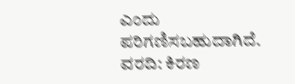ಎಂದು ಪರಿಗಣಿಸಬಹುದಾಗಿದೆ.
ವರದಿ: ಕಿರಣ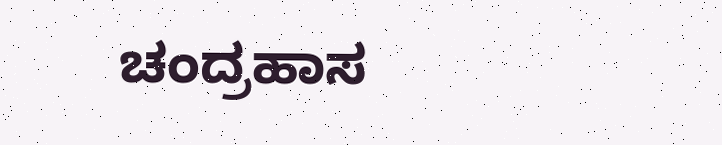ಚಂದ್ರಹಾಸ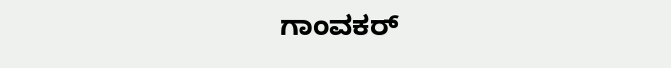ಗಾಂವಕರ್